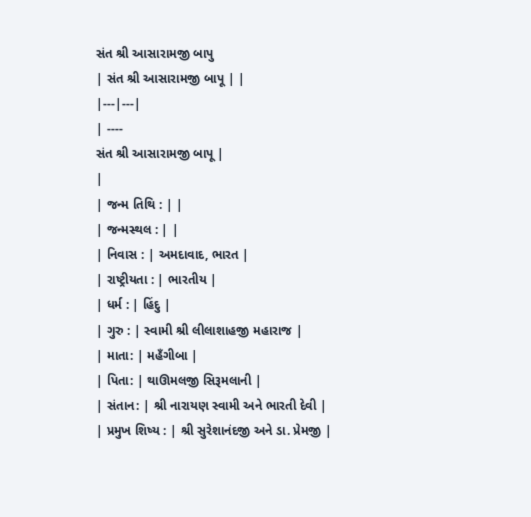સંત શ્રી આસારામજી બાપુ
| સંત શ્રી આસારામજી બાપૂ | |
|---|---|
| ----
સંત શ્રી આસારામજી બાપૂ |
|
| જન્મ તિથિ : | |
| જન્મસ્થલ : | |
| નિવાસ : | અમદાવાદ, ભારત |
| રાષ્ટ્રીયતા : | ભારતીય |
| ધર્મ : | હિંદુ |
| ગુરુ : | સ્વામી શ્રી લીલાશાહજી મહારાજ |
| માતા: | મહઁગીબા |
| પિતા: | થાઊમલજી સિરૂમલાની |
| સંતાન: | શ્રી નારાયણ સ્વામી અને ભારતી દેવી |
| પ્રમુખ શિષ્ય : | શ્રી સુરેશાનંદજી અને ડા. પ્રેમજી |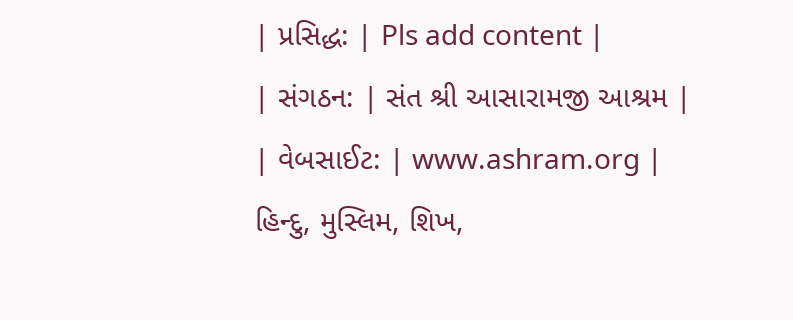| પ્રસિદ્ધ: | Pls add content |
| સંગઠન: | સંત શ્રી આસારામજી આશ્રમ |
| વેબસાઈટ: | www.ashram.org |
હિન્દુ, મુસ્લિમ, શિખ,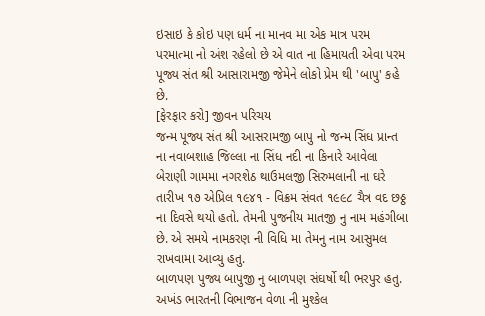ઇસાઇ કે કોઇ પણ ધર્મ ના માનવ મા એક માત્ર પરમ પરમાત્મા નો અંશ રહેલો છે એ વાત ના હિમાયતી એવા પરમ પૂજ્ય સંત શ્રી આસારામજી જેમેને લોકો પ્રેમ થી 'બાપુ' કહે છે.
[ફેરફાર કરો] જીવન પરિચય
જન્મ પૂજ્ય સંત શ્રી આસરામજી બાપુ નો જન્મ સિંધ પ્રાન્ત ના નવાબશાહ જિલ્લા ના સિંધ નદી ના કિનારે આવેલા બેરાણી ગામમા નગરશેઠ થાઉમલજી સિરુમલાની ના ઘરે તારીખ ૧૭ એપ્રિલ ૧૯૪૧ - વિક્રમ સંવત ૧૯૯૮ ચૈત્ર વદ છઠ્ઠ ના દિવસે થયો હતો. તેમની પુજનીય માતજી નુ નામ મહંગીબા છે. એ સમયે નામકરણ ની વિધિ મા તેમનુ નામ આસુમલ રાખવામા આવ્યુ હતુ.
બાળપણ પુજ્ય બાપુજી નુ બાળપણ સંઘર્ષો થી ભરપુર હતુ. અખંડ ભારતની વિભાજન વેળા ની મુશ્કેલ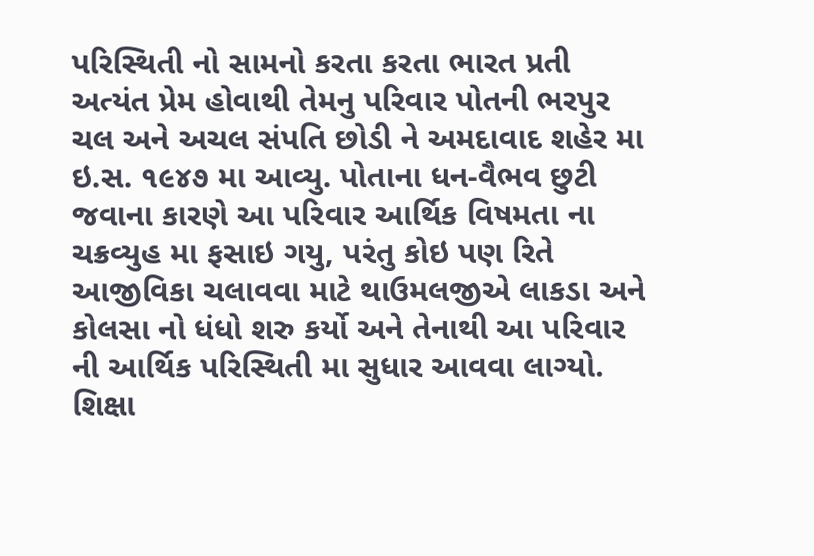પરિસ્થિતી નો સામનો કરતા કરતા ભારત પ્રતી અત્યંત પ્રેમ હોવાથી તેમનુ પરિવાર પોતની ભરપુર ચલ અને અચલ સંપતિ છોડી ને અમદાવાદ શહેર મા ઇ.સ. ૧૯૪૭ મા આવ્યુ. પોતાના ધન-વૈભવ છુટી જવાના કારણે આ પરિવાર આર્થિક વિષમતા ના ચક્રવ્યુહ મા ફસાઇ ગયુ, પરંતુ કોઇ પણ રિતે આજીવિકા ચલાવવા માટે થાઉમલજીએ લાકડા અને કોલસા નો ધંધો શરુ કર્યો અને તેનાથી આ પરિવાર ની આર્થિક પરિસ્થિતી મા સુધાર આવવા લાગ્યો.
શિક્ષા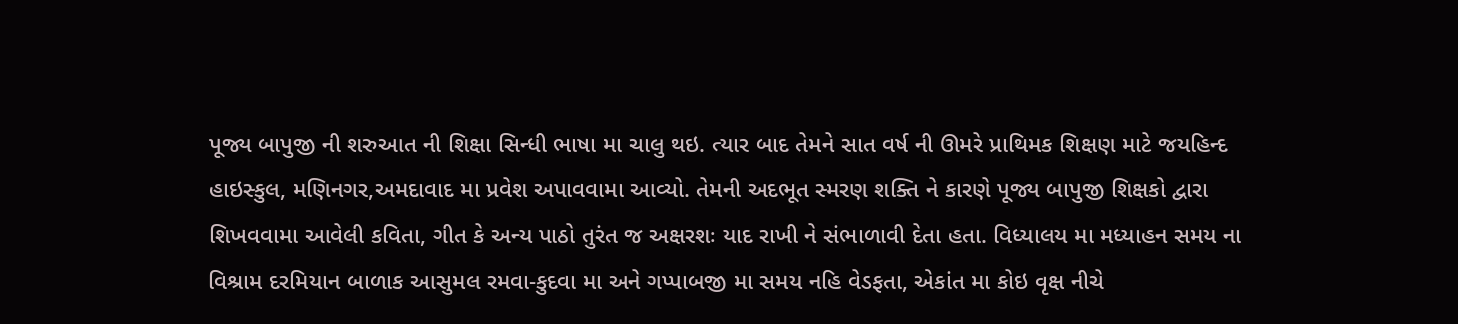પૂજ્ય બાપુજી ની શરુઆત ની શિક્ષા સિન્ધી ભાષા મા ચાલુ થઇ. ત્યાર બાદ તેમને સાત વર્ષ ની ઊમરે પ્રાથિમક શિક્ષણ માટે જયહિન્દ હાઇસ્કુલ, મણિનગર,અમદાવાદ મા પ્રવેશ અપાવવામા આવ્યો. તેમની અદભૂત સ્મરણ શક્તિ ને કારણે પૂજ્ય બાપુજી શિક્ષકો દ્વારા શિખવવામા આવેલી કવિતા, ગીત કે અન્ય પાઠો તુરંત જ અક્ષરશઃ યાદ રાખી ને સંભાળાવી દેતા હતા. વિધ્યાલય મા મધ્યાહન સમય ના વિશ્રામ દરમિયાન બાળાક આસુમલ રમવા-કુદવા મા અને ગપ્પાબજી મા સમય નહિ વેડફતા, એકાંત મા કોઇ વૃક્ષ નીચે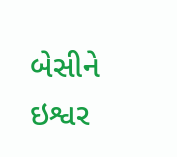બેસીને ઇશ્વર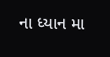ના ધ્યાન મા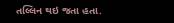તલ્લિન થઇ જતા હતા.